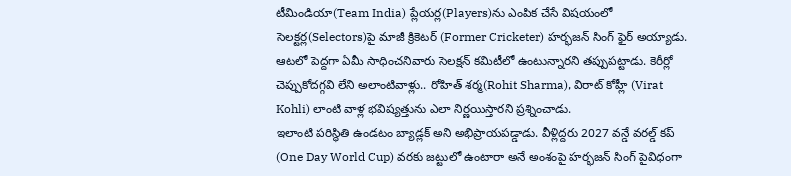టీమిండియా(Team India) ప్లేయర్ల(Players)ను ఎంపిక చేసే విషయంలో సెలక్టర్ల(Selectors)పై మాజీ క్రికెటర్ (Former Cricketer) హర్భజన్ సింగ్ ఫైర్ అయ్యాడు. ఆటలో పెద్దగా ఏమీ సాధించనివారు సెలక్షన్ కమిటీలో ఉంటున్నారని తప్పుపట్టాడు. కెరీర్లో చెప్పుకోదగ్గవి లేని అలాంటివాళ్లు.. రోహిత్ శర్మ(Rohit Sharma), విరాట్ కోహ్లీ (Virat Kohli) లాంటి వాళ్ల భవిష్యత్తును ఎలా నిర్ణయిస్తారని ప్రశ్నించాడు.
ఇలాంటి పరిస్థితి ఉండటం బ్యాడ్లక్ అని అభిప్రాయపడ్డాడు. వీళ్లిద్దరు 2027 వన్డే వరల్డ్ కప్ (One Day World Cup) వరకు జట్టులో ఉంటారా అనే అంశంపై హర్భజన్ సింగ్ పైవిధంగా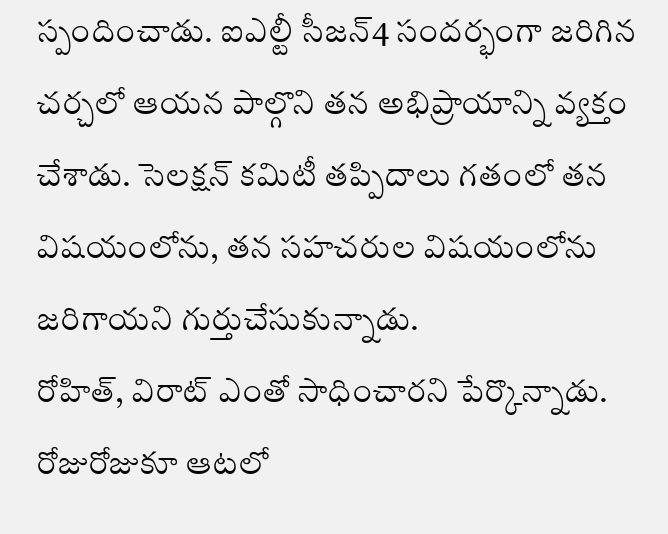స్పందించాడు. ఐఎల్టీ సీజన్4 సందర్భంగా జరిగిన చర్చలో ఆయన పాల్గొని తన అభిప్రాయాన్ని వ్యక్తం చేశాడు. సెలక్షన్ కమిటీ తప్పిదాలు గతంలో తన విషయంలోను, తన సహచరుల విషయంలోను జరిగాయని గుర్తుచేసుకున్నాడు.
రోహిత్, విరాట్ ఎంతో సాధించారని పేర్కొన్నాడు. రోజురోజుకూ ఆటలో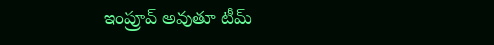ఇంప్రూవ్ అవుతూ టీమ్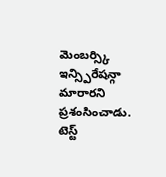మెంబర్స్కి ఇన్స్పిరేషన్గా మారారని ప్రశంసించాడు. టెస్ట్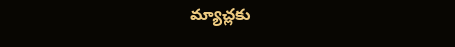మ్యాచ్లకు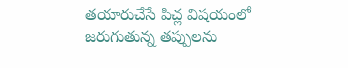తయారుచేసే పిచ్ల విషయంలో జరుగుతున్న తప్పులను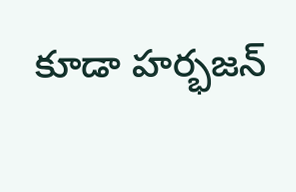కూడా హర్భజన్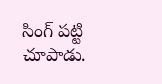సింగ్ పట్టి చూపాడు.